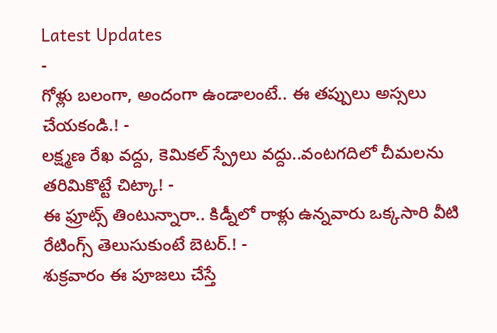Latest Updates
-
గోళ్లు బలంగా, అందంగా ఉండాలంటే.. ఈ తప్పులు అస్సలు చేయకండి.! -
లక్ష్మణ రేఖ వద్దు, కెమికల్ స్ప్రేలు వద్దు..వంటగదిలో చీమలను తరిమికొట్టే చిట్కా! -
ఈ ఫ్రూట్స్ తింటున్నారా.. కిడ్నీలో రాళ్లు ఉన్నవారు ఒక్కసారి వీటి రేటింగ్స్ తెలుసుకుంటే బెటర్.! -
శుక్రవారం ఈ పూజలు చేస్తే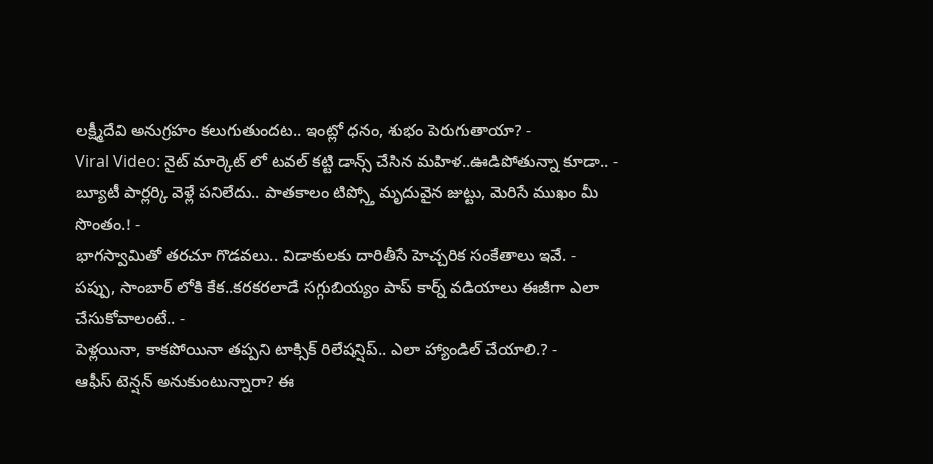లక్ష్మీదేవి అనుగ్రహం కలుగుతుందట.. ఇంట్లో ధనం, శుభం పెరుగుతాయా? -
Viral Video: నైట్ మార్కెట్ లో టవల్ కట్టి డాన్స్ చేసిన మహిళ..ఊడిపోతున్నా కూడా.. -
బ్యూటీ పార్లర్కి వెళ్లే పనిలేదు.. పాతకాలం టిప్స్తో మృదువైన జుట్టు, మెరిసే ముఖం మీ సొంతం.! -
భాగస్వామితో తరచూ గొడవలు.. విడాకులకు దారితీసే హెచ్చరిక సంకేతాలు ఇవే. -
పప్పు, సాంబార్ లోకి కేక..కరకరలాడే సగ్గుబియ్యం పాప్ కార్న్ వడియాలు ఈజీగా ఎలా చేసుకోవాలంటే.. -
పెళ్లయినా, కాకపోయినా తప్పని టాక్సిక్ రిలేషన్షిప్.. ఎలా హ్యాండిల్ చేయాలి.? -
ఆఫీస్ టెన్షన్ అనుకుంటున్నారా? ఈ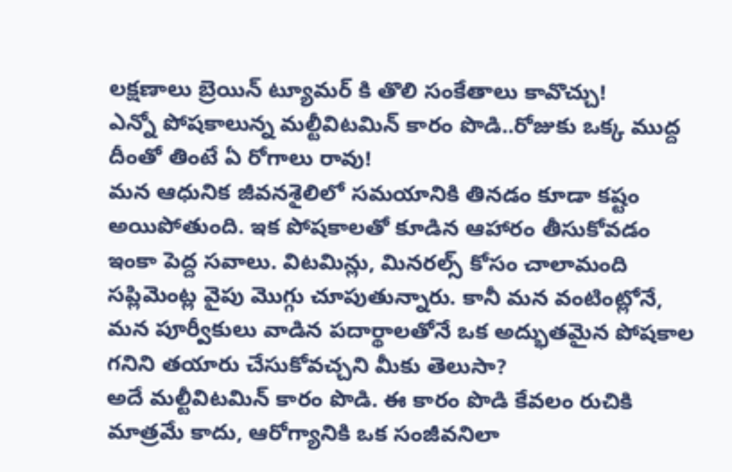లక్షణాలు బ్రెయిన్ ట్యూమర్ కి తొలి సంకేతాలు కావొచ్చు!
ఎన్నో పోషకాలున్న మల్టీవిటమిన్ కారం పొడి..రోజుకు ఒక్క ముద్ద దీంతో తింటే ఏ రోగాలు రావు!
మన ఆధునిక జీవనశైలిలో సమయానికి తినడం కూడా కష్టం అయిపోతుంది. ఇక పోషకాలతో కూడిన ఆహారం తీసుకోవడం ఇంకా పెద్ద సవాలు. విటమిన్లు, మినరల్స్ కోసం చాలామంది సప్లిమెంట్ల వైపు మొగ్గు చూపుతున్నారు. కానీ మన వంటింట్లోనే, మన పూర్వీకులు వాడిన పదార్థాలతోనే ఒక అద్భుతమైన పోషకాల గనిని తయారు చేసుకోవచ్చని మీకు తెలుసా?
అదే మల్టీవిటమిన్ కారం పొడి. ఈ కారం పొడి కేవలం రుచికి మాత్రమే కాదు, ఆరోగ్యానికి ఒక సంజీవనిలా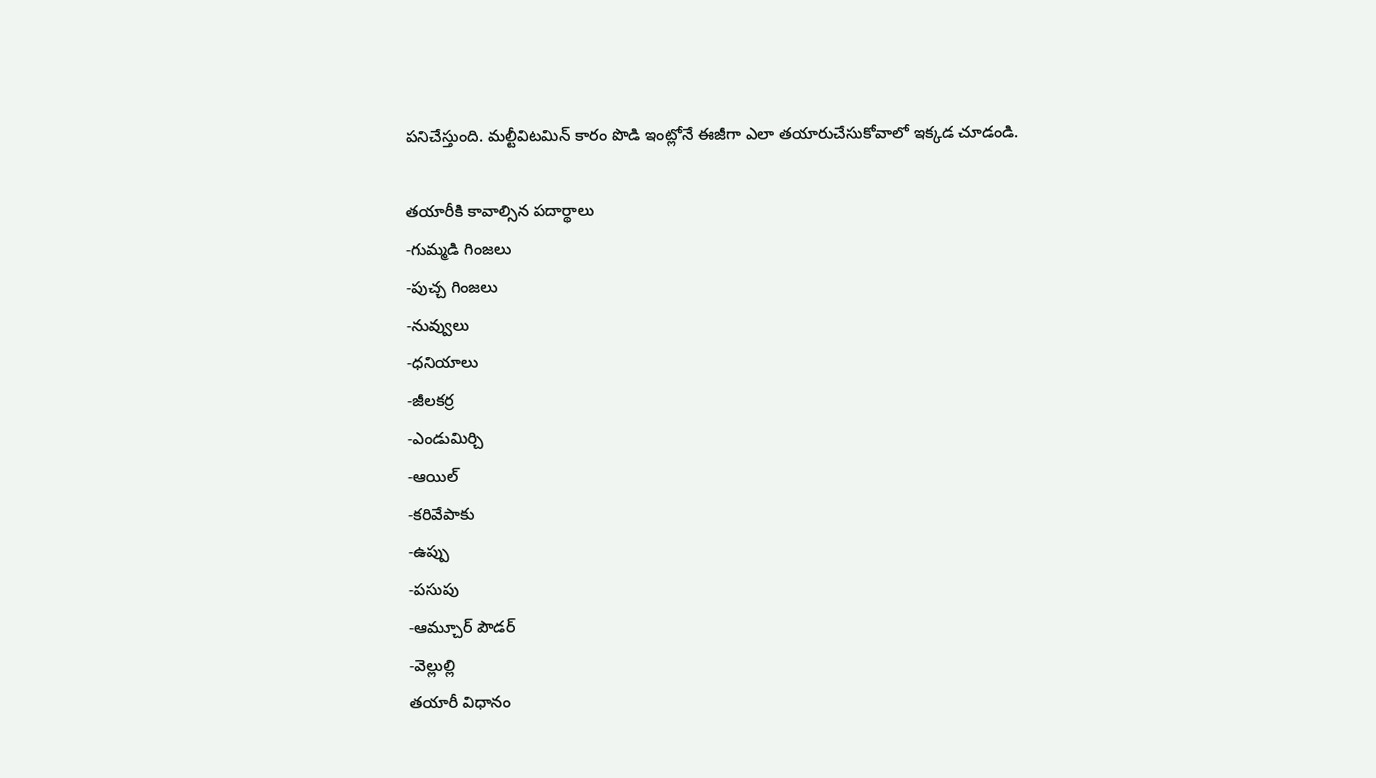పనిచేస్తుంది. మల్టీవిటమిన్ కారం పొడి ఇంట్లోనే ఈజీగా ఎలా తయారుచేసుకోవాలో ఇక్కడ చూడండి.

తయారీకి కావాల్సిన పదార్థాలు
-గుమ్మడి గింజలు
-పుచ్చ గింజలు
-నువ్వులు
-ధనియాలు
-జీలకర్ర
-ఎండుమిర్చి
-ఆయిల్
-కరివేపాకు
-ఉప్పు
-పసుపు
-ఆమ్చూర్ పౌడర్
-వెల్లుల్లి
తయారీ విధానం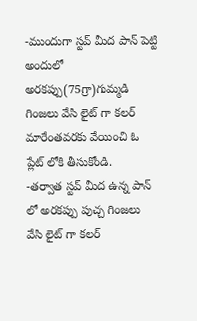-ముందుగా స్టవ్ మీద పాన్ పెట్టి అందులో అరకప్పు(75గ్రా)గుమ్మడి గింజలు వేసి లైట్ గా కలర్ మారేంతవరకు వేయించి ఓ ప్లేట్ లోకి తీసుకోండి.
-తర్వాత స్టవ్ మీద ఉన్న పాన్ లో అరకప్పు పుచ్చ గింజలు వేసి లైట్ గా కలర్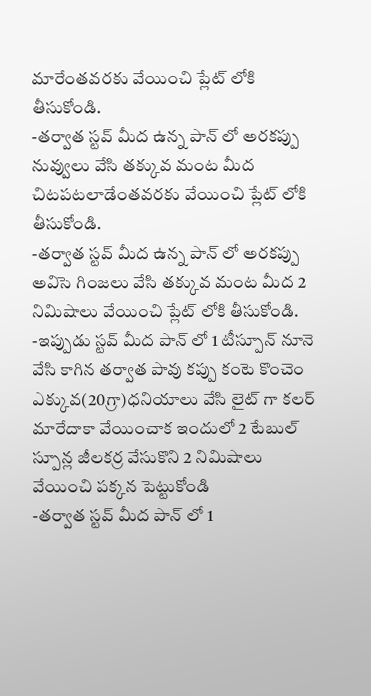మారేంతవరకు వేయించి ప్లేట్ లోకి తీసుకోండి.
-తర్వాత స్టవ్ మీద ఉన్న పాన్ లో అరకప్పు నువ్వులు వేసి తక్కువ మంట మీద చిటపటలాడేంతవరకు వేయించి ప్లేట్ లోకి తీసుకోండి.
-తర్వాత స్టవ్ మీద ఉన్న పాన్ లో అరకప్పు అవిసె గింజలు వేసి తక్కువ మంట మీద 2 నిమిషాలు వేయించి ప్లేట్ లోకి తీసుకోండి.
-ఇప్పుడు స్టవ్ మీద పాన్ లో 1 టీస్పూన్ నూనె వేసి కాగిన తర్వాత పావు కప్పు కంటె కొంచెం ఎక్కువ(20గ్రా)ధనియాలు వేసి లైట్ గా కలర్ మారేదాకా వేయించాక ఇందులో 2 టేబుల్ స్పూన్ల జీలకర్ర వేసుకొని 2 నిమిషాలు వేయించి పక్కన పెట్టుకోండి
-తర్వాత స్టవ్ మీద పాన్ లో 1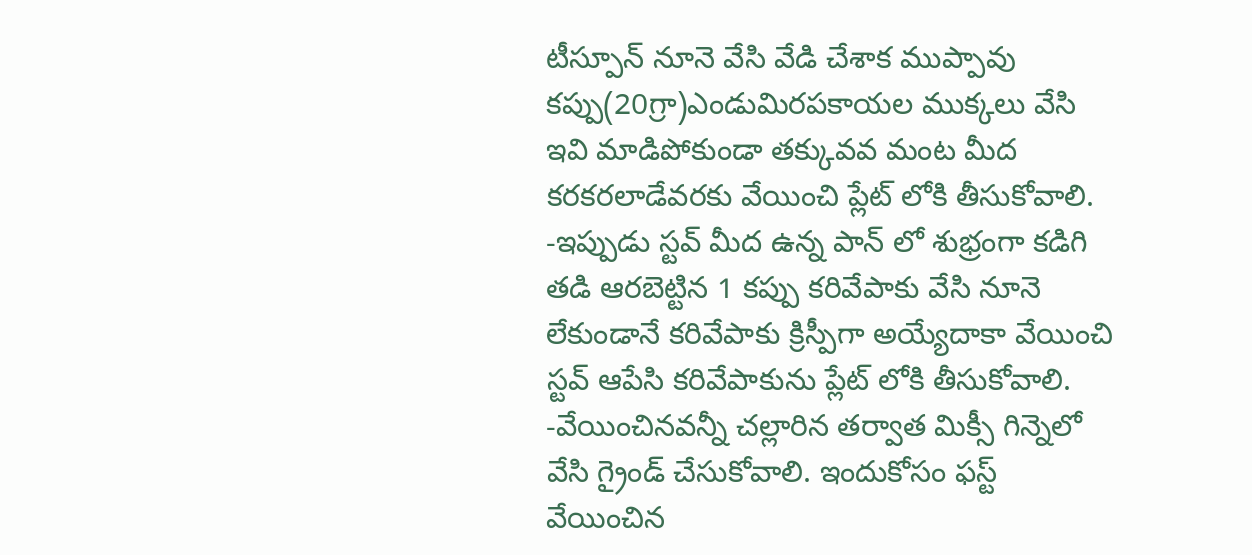టీస్పూన్ నూనె వేసి వేడి చేశాక ముప్పావు కప్పు(20గ్రా)ఎండుమిరపకాయల ముక్కలు వేసి ఇవి మాడిపోకుండా తక్కువవ మంట మీద కరకరలాడేవరకు వేయించి ప్లేట్ లోకి తీసుకోవాలి.
-ఇప్పుడు స్టవ్ మీద ఉన్న పాన్ లో శుభ్రంగా కడిగి తడి ఆరబెట్టిన 1 కప్పు కరివేపాకు వేసి నూనె లేకుండానే కరివేపాకు క్రిస్పీగా అయ్యేదాకా వేయించి స్టవ్ ఆపేసి కరివేపాకును ప్లేట్ లోకి తీసుకోవాలి.
-వేయించినవన్నీ చల్లారిన తర్వాత మిక్సీ గిన్నెలో వేసి గ్రైండ్ చేసుకోవాలి. ఇందుకోసం ఫస్ట్ వేయించిన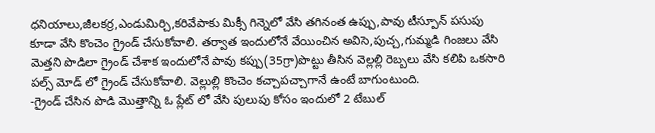ధనియాలు,జీలకర్ర,ఎండుమిర్చి,కరివేపాకు మిక్సీ గిన్నెలో వేసి తగినంత ఉప్పు,పావు టీస్పూన్ పసుపు కూడా వేసి కొంచెం గ్రైండ్ చేసుకోవాలి. తర్వాత ఇందులోనే వేయించిన అవిసె,పుచ్చ,గుమ్మడి గింజలు వేసి మెత్తని పొడిలా గ్రైండ్ చేశాక ఇందులోనే పావు కప్పు(35గ్రా)పొట్టు తీసిన వెల్లల్లి రెబ్బలు వేసి కలిపి ఒకసారి పల్స్ మోడ్ లో గ్రైండ్ చేసుకోవాలి. వెల్లుల్లి కొంచెం కచ్చాపచ్చాగానే ఉంటే బాగుంటుంది.
-గ్రైండ్ చేసిన పొడి మొత్తాన్ని ఓ ప్లేట్ లో వేసి పులుపు కోసం ఇందులో 2 టేబుల్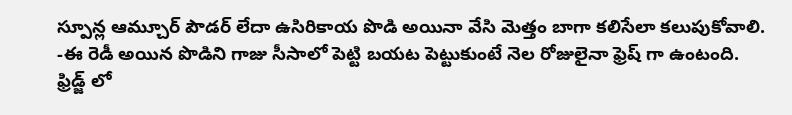స్పూన్ల ఆమ్చూర్ పౌడర్ లేదా ఉసిరికాయ పొడి అయినా వేసి మెత్తం బాగా కలిసేలా కలుపుకోవాలి.
-ఈ రెడీ అయిన పొడిని గాజు సీసాలో పెట్టి బయట పెట్టుకుంటే నెల రోజులైనా ఫ్రెష్ గా ఉంటంది. ఫ్రిడ్జ్ లో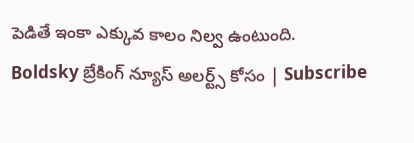పెడితే ఇంకా ఎక్కువ కాలం నిల్వ ఉంటుంది.
Boldsky బ్రేకింగ్ న్యూస్ అలర్ట్స్ కోసం | Subscribe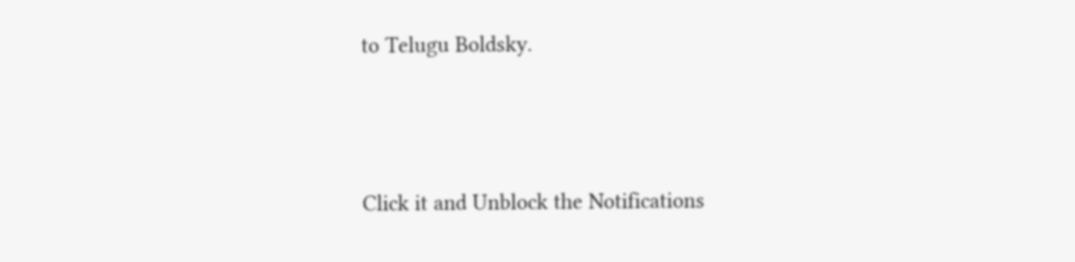to Telugu Boldsky.



Click it and Unblock the Notifications